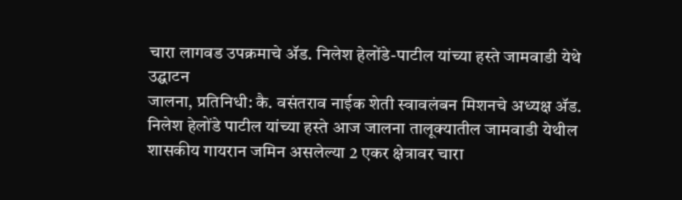चारा लागवड उपक्रमाचे ॲड. निलेश हेलोंडे-पाटील यांच्या हस्ते जामवाडी येथे उद्घाटन
जालना, प्रतिनिधी: कै. वसंतराव नाईक शेती स्वावलंबन मिशनचे अध्यक्ष ॲड. निलेश हेलोंडे पाटील यांच्या हस्ते आज जालना तालूक्यातील जामवाडी येथील शासकीय गायरान जमिन असलेल्या 2 एकर क्षेत्रावर चारा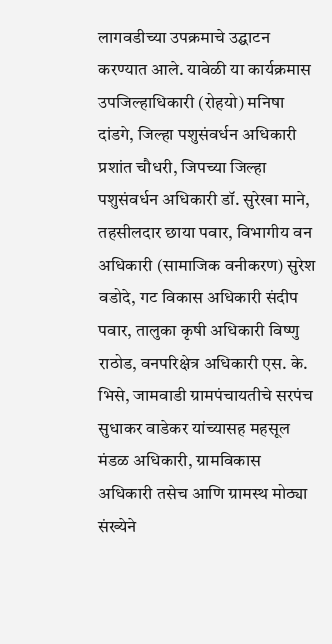लागवडीच्या उपक्रमाचे उद्घाटन करण्यात आले. यावेळी या कार्यक्रमास उपजिल्हाधिकारी (रोहयो) मनिषा दांडगे, जिल्हा पशुसंवर्धन अधिकारी प्रशांत चौधरी, जिपच्या जिल्हा पशुसंवर्धन अधिकारी डॉ. सुरेखा माने, तहसीलदार छाया पवार, विभागीय वन अधिकारी (सामाजिक वनीकरण) सुरेश वडोदे, गट विकास अधिकारी संदीप पवार, तालुका कृषी अधिकारी विष्णु राठोड, वनपरिक्षेत्र अधिकारी एस. के. भिसे, जामवाडी ग्रामपंचायतीचे सरपंच सुधाकर वाडेकर यांच्यासह महसूल मंडळ अधिकारी, ग्रामविकास अधिकारी तसेच आणि ग्रामस्थ मोठ्या संख्येने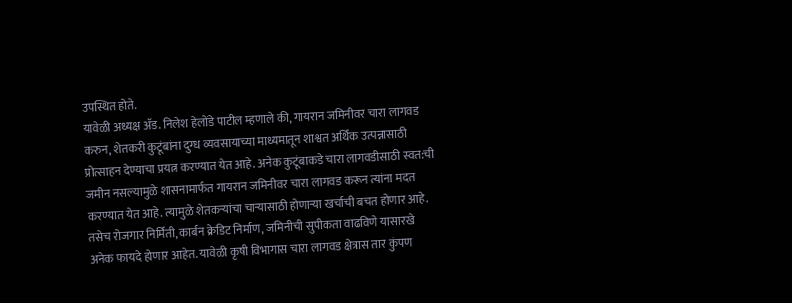उपस्थित होते.
यावेळी अध्यक्ष ॲड. निलेश हेलोंडे पाटील म्हणाले की, गायरान जमिनीवर चारा लागवड करुन, शेतकरी कुटूंबांना दुग्ध व्यवसायाच्या माध्यमातून शाश्वत अर्थिक उत्पन्नासाठी प्रोत्साहन देण्याचा प्रयत्न करण्यात येत आहे. अनेक कुटूंबाकडे चारा लागवडीसाठी स्वत:ची जमीन नसल्यामुळे शासनामार्फत गायरान जमिनीवर चारा लागवड करून त्यांना मदत करण्यात येत आहे. त्यामुळे शेतकऱ्यांचा चाऱ्यासाठी होणाऱ्या खर्चाची बचत होणार आहे. तसेच रोजगार निर्मिती, कार्बन क्रेडिट निर्माण, जमिनीची सुपीकता वाढविणे यासारखे अनेक फायदे होणार आहेत. यावेळी कृषी विभागास चारा लागवड क्षेत्रास तार कुंपण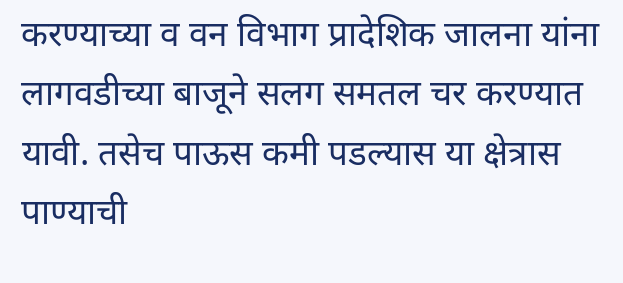करण्याच्या व वन विभाग प्रादेशिक जालना यांना लागवडीच्या बाजूने सलग समतल चर करण्यात यावी. तसेच पाऊस कमी पडल्यास या क्षेत्रास पाण्याची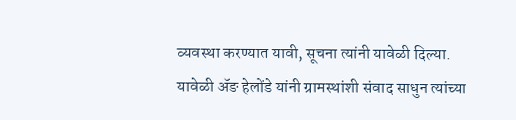व्यवस्था करण्यात यावी, सूचना त्यांनी यावेळी दिल्या.
यावेळी ॲङ हेलोंडे यांनी ग्रामस्थांशी संवाद साधुन त्यांच्या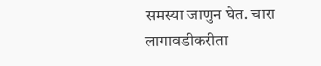समस्या जाणुन घेत. चारा लागावडीकरीता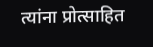त्यांना प्रोत्साहित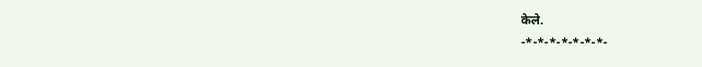केले.
-*-*-*-*-*-*-*-